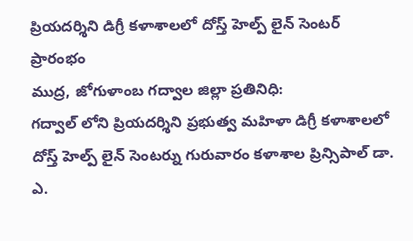ప్రియదర్శిని డిగ్రీ కళాశాలలో దోస్త్ హెల్ప్ లైన్ సెంటర్ ప్రారంభం
ముద్ర, జోగుళాంబ గద్వాల జిల్లా ప్రతినిధి:
గద్వాల్ లోని ప్రియదర్శిని ప్రభుత్వ మహిళా డిగ్రీ కళాశాలలో దోస్త్ హెల్ప్ లైన్ సెంటర్ను గురువారం కళాశాల ప్రిన్సిపాల్ డా. ఎ.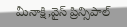మీనాక్షి,వైస్ ప్రిన్సిపాల్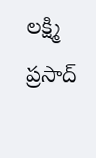లక్ష్మి ప్రసాద్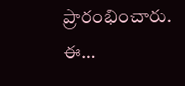ప్రారంభించారు.
ఈ…